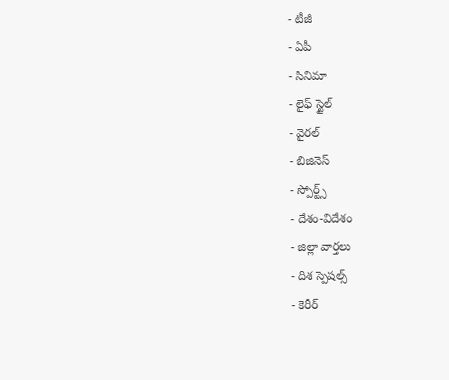- టీజీ
- ఏపీ
- సినిమా
- లైఫ్ స్టైల్
- వైరల్
- బిజినెస్
- స్పోర్ట్స్
- దేశం-విదేశం
- జిల్లా వార్తలు
- దిశ స్పెషల్స్
- కెరీర్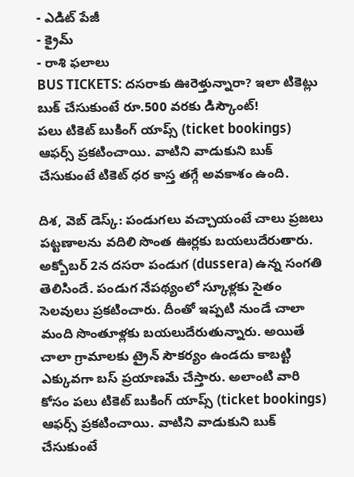- ఎడిట్ పేజీ
- క్రైమ్
- రాశి ఫలాలు
BUS TICKETS: దసరాకు ఊరెళ్తున్నారా? ఇలా టికెట్లు బుక్ చేసుకుంటే రూ.500 వరకు డిస్కౌంట్!
పలు టికెట్ బుకింగ్ యాప్స్ (ticket bookings) ఆఫర్స్ ప్రకటించాయి. వాటిని వాడుకుని బుక్ చేసుకుంటే టికెట్ ధర కాస్త తగ్గే అవకాశం ఉంది.

దిశ, వెబ్ డెస్క్: పండుగలు వచ్చాయంటే చాలు ప్రజలు పట్టణాలను వదిలి సొంత ఊర్లకు బయలుదేరుతారు. అక్బోబర్ 2న దసరా పండుగ (dussera) ఉన్న సంగతి తెలిసిందే. పండుగ నేపథ్యంలో స్కూళ్లకు సైతం సెలవులు ప్రకటించారు. దీంతో ఇప్పటి నుండే చాలా మంది సొంతూళ్లకు బయలుదేరుతున్నారు. అయితే చాలా గ్రామాలకు ట్రైన్ సౌకర్యం ఉండదు కాబట్టి ఎక్కువగా బస్ ప్రయాణమే చేస్తారు. అలాంటి వారి కోసం పలు టికెట్ బుకింగ్ యాప్స్ (ticket bookings) ఆఫర్స్ ప్రకటించాయి. వాటిని వాడుకుని బుక్ చేసుకుంటే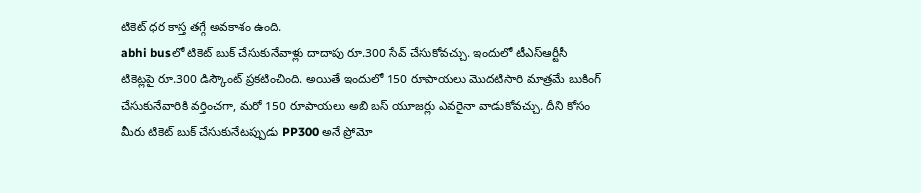టికెట్ ధర కాస్త తగ్గే అవకాశం ఉంది.
abhi busలో టికెట్ బుక్ చేసుకునేవాళ్లు దాదాపు రూ.300 సేవ్ చేసుకోవచ్చు. ఇందులో టీఎస్ఆర్టీసీ టికెట్లపై రూ.300 డిస్కౌంట్ ప్రకటించింది. అయితే ఇందులో 150 రూపాయలు మొదటిసారి మాత్రమే బుకింగ్ చేసుకునేవారికి వర్తించగా, మరో 150 రూపాయలు అబి బస్ యూజర్లు ఎవరైనా వాడుకోవచ్చు. దీని కోసం మీరు టికెట్ బుక్ చేసుకునేటప్పుడు PP300 అనే ప్రోమో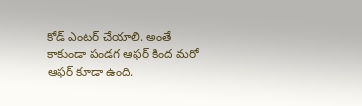కోడ్ ఎంటర్ చేయాలి. అంతే కాకుండా పండగ ఆఫర్ కింద మరో ఆఫర్ కూడా ఉంది.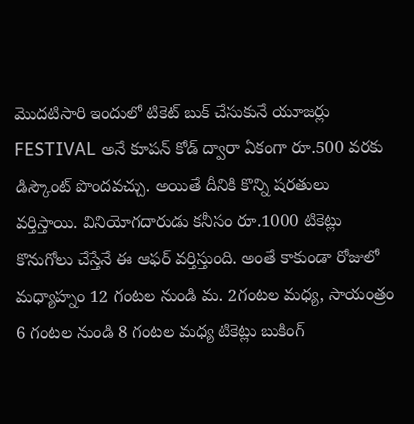మొదటిసారి ఇందులో టికెట్ బుక్ చేసుకునే యూజర్లు FESTIVAL అనే కూపన్ కోడ్ ద్వారా ఏకంగా రూ.500 వరకు డిస్కౌంట్ పొందవచ్చు. అయితే దీనికి కొన్ని షరతులు వర్తిస్తాయి. వినియోగదారుడు కనీసం రూ.1000 టికెట్లు కొనుగోలు చేస్తేనే ఈ ఆఫర్ వర్తిస్తుంది. అంతే కాకుండా రోజులో మధ్యాహ్నం 12 గంటల నుండి మ. 2గంటల మధ్య, సాయంత్రం 6 గంటల నుండి 8 గంటల మధ్య టికెట్లు బుకింగ్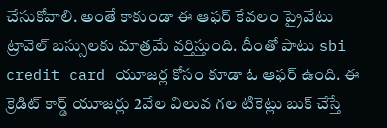చేసుకోవాలి. అంతే కాకుండా ఈ ఆఫర్ కేవలం ప్రైవేటు ట్రావెల్ బస్సులకు మాత్రమే వర్తిస్తుంది. దీంతో పాటు sbi credit card యూజర్ల కోసం కూడా ఓ ఆఫర్ ఉంది. ఈ క్రెడిట్ కార్డ్ యూజర్లు 2వేల విలువ గల టికెట్లు బుక్ చేస్తే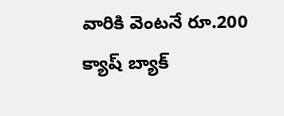వారికి వెంటనే రూ.200 క్యాష్ బ్యాక్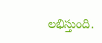లభిస్తుంది.